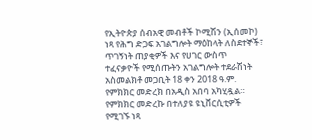የኢትዮጵያ ሰብአዊ መብቶች ኮሚሽን (ኢሰመኮ) ነጻ የሕግ ድጋፍ አገልግሎት ማዕከላት ለስደተኞች፣ ጥገኝነት ጠያቂዎች እና የሀገር ውስጥ ተፈናቃዮች የሚሰጡትን አገልግሎት ተደራሽነት አስመልክቶ መጋቢት 18 ቀን 2018 ዓ.ም. የምክክር መድረክ በአዲስ አበባ አካሂዷል። የምክክር መድረኩ በተለያዩ ዩኒቨርሲቲዎች የሚገኙ ነጻ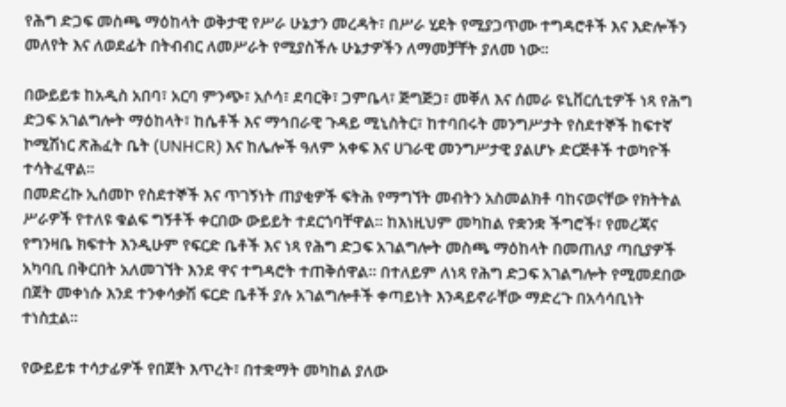የሕግ ድጋፍ መስጫ ማዕከላት ወቅታዊ የሥራ ሁኔታን መረዳት፣ በሥራ ሂደት የሚያጋጥሙ ተግዳሮቶች እና እድሎችን መለየት እና ለወደፊት በትብብር ለመሥራት የሚያስችሉ ሁኔታዎችን ለማመቻቸት ያለመ ነው።

በውይይቱ ከአዲስ አበባ፣ አርባ ምንጭ፣ አሶሳ፣ ደባርቅ፣ ጋምቤላ፣ ጅግጅጋ፣ መቐለ እና ሰመራ ዩኒቨርሲቲዎች ነጻ የሕግ ድጋፍ አገልግሎት ማዕከላት፣ ከሴቶች እና ማኅበራዊ ጉዳይ ሚኒስትር፣ ከተባበሩት መንግሥታት የስደተኞች ከፍተኛ ኮሚሽነር ጽሕፈት ቤት (UNHCR) እና ከሌሎች ዓለም አቀፍ እና ሀገራዊ መንግሥታዊ ያልሆኑ ድርጅቶች ተወካዮች ተሳትፈዋል።
በመድረኩ ኢሰመኮ የስደተኞች እና ጥገኝነት ጠያቂዎች ፍትሕ የማግኘት መብትን አስመልክቶ ባከናወናቸው የክትትል ሥራዎች የተለዩ ቁልፍ ግኝቶች ቀርበው ውይይት ተደርጎባቸዋል፡፡ ከእነዚህም መካከል የቋንቋ ችግሮች፣ የመረጃና የግንዛቤ ክፍተት እንዲሁም የፍርድ ቤቶች እና ነጻ የሕግ ድጋፍ አገልግሎት መስጫ ማዕከላት በመጠለያ ጣቢያዎች አካባቢ በቅርበት አለመገኘት እንደ ዋና ተግዳሮት ተጠቅሰዋል። በተለይም ለነጻ የሕግ ድጋፍ አገልግሎት የሚመደበው በጀት መቀነሱ እንደ ተንቀሳቃሽ ፍርድ ቤቶች ያሉ አገልግሎቶች ቀጣይነት እንዳይኖራቸው ማድረጉ በአሳሳቢነት ተነስቷል።

የውይይቱ ተሳታፊዎች የበጀት እጥረት፣ በተቋማት መካከል ያለው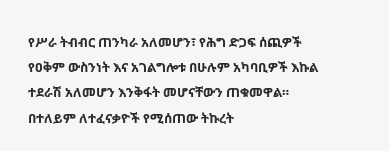የሥራ ትብብር ጠንካራ አለመሆን፣ የሕግ ድጋፍ ሰጪዎች የዐቅም ውስንነት እና አገልግሎቱ በሁሉም አካባቢዎች እኩል ተደራሽ አለመሆን እንቅፋት መሆናቸውን ጠቁመዋል። በተለይም ለተፈናቃዮች የሚሰጠው ትኩረት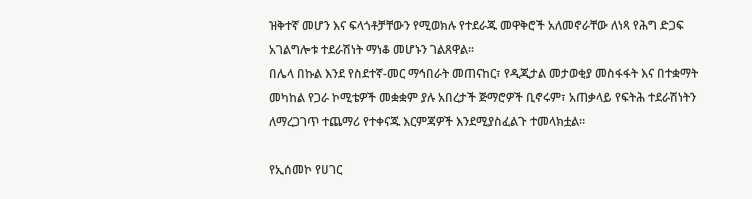ዝቅተኛ መሆን እና ፍላጎቶቻቸውን የሚወክሉ የተደራጁ መዋቅሮች አለመኖራቸው ለነጻ የሕግ ድጋፍ አገልግሎቱ ተደራሽነት ማነቆ መሆኑን ገልጸዋል፡፡
በሌላ በኩል እንደ የስደተኛ-መር ማኅበራት መጠናከር፣ የዲጂታል መታወቂያ መስፋፋት እና በተቋማት መካከል የጋራ ኮሚቴዎች መቋቋም ያሉ አበረታች ጅማሮዎች ቢኖሩም፣ አጠቃላይ የፍትሕ ተደራሽነትን ለማረጋገጥ ተጨማሪ የተቀናጁ እርምጃዎች እንደሚያስፈልጉ ተመላክቷል።

የኢሰመኮ የሀገር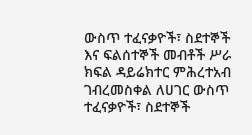ውስጥ ተፈናቃዮች፣ ስደተኞች እና ፍልሰተኞች መብቶች ሥራ ክፍል ዳይሬክተር ምሕረተአብ ገብረመስቀል ለሀገር ውስጥ ተፈናቃዮች፣ ስደተኞች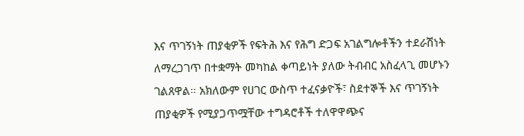እና ጥገኝነት ጠያቂዎች የፍትሕ እና የሕግ ድጋፍ አገልግሎቶችን ተደራሽነት ለማረጋገጥ በተቋማት መካከል ቀጣይነት ያለው ትብብር አስፈላጊ መሆኑን ገልጸዋል። አክለውም የሀገር ውስጥ ተፈናቃዮች፣ ስደተኞች እና ጥገኝነት ጠያቂዎች የሚያጋጥሟቸው ተግዳሮቶች ተለዋዋጭና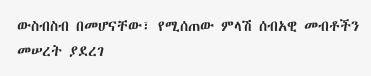ውስብስብ በመሆናቸው፣ የሚሰጠው ምላሽ ሰብአዊ መብቶችን መሠረት ያደረገ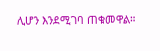ሊሆን እንደሚገባ ጠቁመዋል።